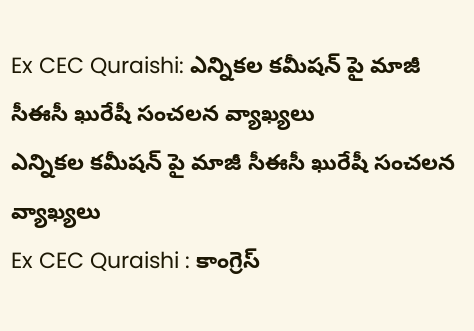Ex CEC Quraishi: ఎన్నికల కమీషన్ పై మాజీ సీఈసీ ఖురేషీ సంచలన వ్యాఖ్యలు
ఎన్నికల కమీషన్ పై మాజీ సీఈసీ ఖురేషీ సంచలన వ్యాఖ్యలు
Ex CEC Quraishi : కాంగ్రెస్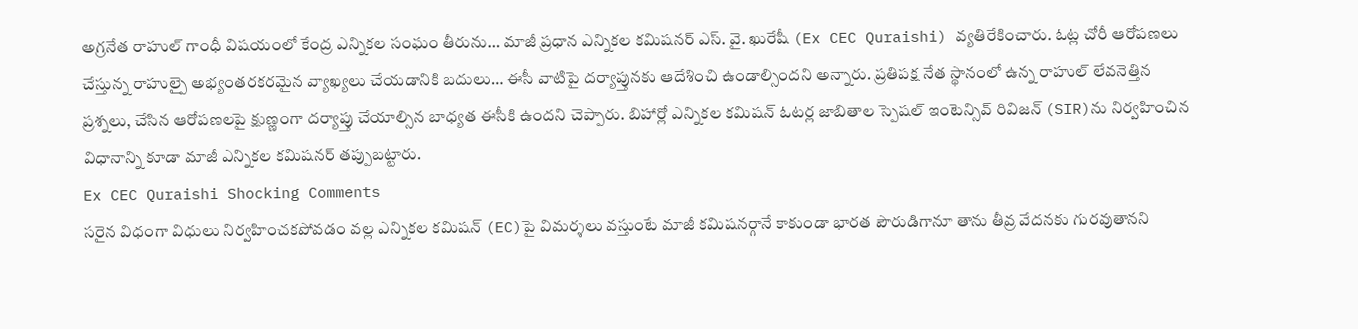అగ్రనేత రాహుల్ గాంధీ విషయంలో కేంద్ర ఎన్నికల సంఘం తీరును… మాజీ ప్రధాన ఎన్నికల కమిషనర్ ఎస్. వై. ఖురేషీ (Ex CEC Quraishi) వ్యతిరేకించారు. ఓట్ల చోరీ ఆరోపణలు చేస్తున్న రాహుల్పై అభ్యంతరకరమైన వ్యాఖ్యలు చేయడానికి బదులు… ఈసీ వాటిపై దర్యాప్తునకు ఆదేశించి ఉండాల్సిందని అన్నారు. ప్రతిపక్ష నేత స్థానంలో ఉన్న రాహుల్ లేవనెత్తిన ప్రశ్నలు, చేసిన ఆరోపణలపై క్షుణ్ణంగా దర్యాప్తు చేయాల్సిన బాధ్యత ఈసీకి ఉందని చెప్పారు. బిహార్లో ఎన్నికల కమిషన్ ఓటర్ల జాబితాల స్పెషల్ ఇంటెన్సివ్ రివిజన్ (SIR)ను నిర్వహించిన విధానాన్ని కూడా మాజీ ఎన్నికల కమిషనర్ తప్పుబట్టారు.
Ex CEC Quraishi Shocking Comments
సరైన విధంగా విధులు నిర్వహించకపోవడం వల్ల ఎన్నికల కమిషన్ (EC)పై విమర్శలు వస్తుంటే మాజీ కమిషనర్గానే కాకుండా భారత పౌరుడిగానూ తాను తీవ్ర వేదనకు గురవుతానని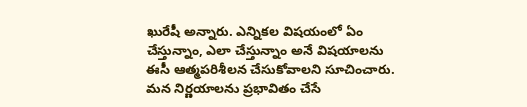ఖురేషీ అన్నారు. ఎన్నికల విషయంలో ఏం చేస్తున్నాం, ఎలా చేస్తున్నాం అనే విషయాలను ఈసీ ఆత్మపరిశీలన చేసుకోవాలని సూచించారు. మన నిర్ణయాలను ప్రభావితం చేసే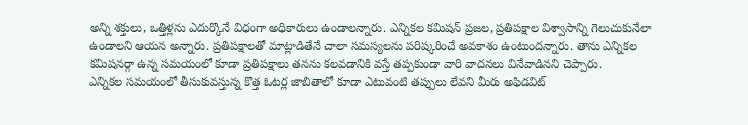అన్ని శక్తులు, ఒత్తిళ్లను ఎదుర్కొనే విధంగా అధికారులు ఉండాలన్నారు. ఎన్నికల కమిషన్ ప్రజల, ప్రతిపక్షాల విశ్వాసాన్ని గెలుచుకునేలా ఉండాలని ఆయన అన్నారు. ప్రతిపక్షాలతో మాట్లాడితేనే చాలా సమస్యలను పరిష్కరించే అవకాశం ఉంటుందన్నారు. తాను ఎన్నికల కమిషనర్గా ఉన్న సమయంలో కూడా ప్రతిపక్షాలు తనను కలవడానికి వస్తే తప్పకుండా వారి వాదనలు వినేవాడినని చెప్పారు.
ఎన్నికల సమయంలో తీసుకువస్తున్న కొత్త ఓటర్ల జాబితాలో కూడా ఎటువంటి తప్పులు లేవని మీరు అఫిడవిట్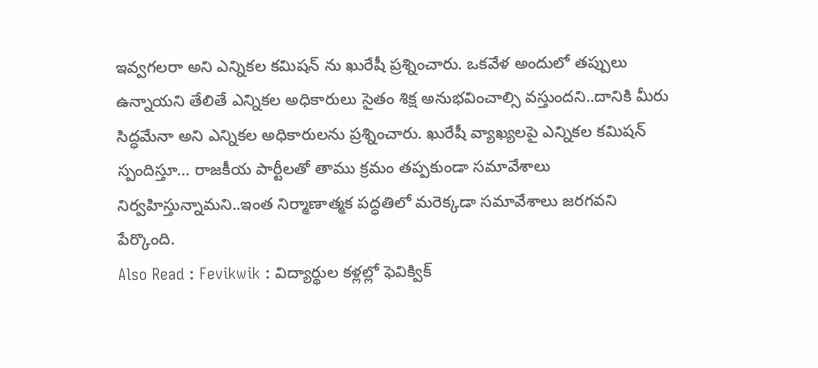ఇవ్వగలరా అని ఎన్నికల కమిషన్ ను ఖురేషీ ప్రశ్నించారు. ఒకవేళ అందులో తప్పులు ఉన్నాయని తేలితే ఎన్నికల అధికారులు సైతం శిక్ష అనుభవించాల్సి వస్తుందని..దానికి మీరు సిద్ధమేనా అని ఎన్నికల అధికారులను ప్రశ్నించారు. ఖురేషీ వ్యాఖ్యలపై ఎన్నికల కమిషన్ స్పందిస్తూ… రాజకీయ పార్టీలతో తాము క్రమం తప్పకుండా సమావేశాలు నిర్వహిస్తున్నామని..ఇంత నిర్మాణాత్మక పద్ధతిలో మరెక్కడా సమావేశాలు జరగవని పేర్కొంది.
Also Read : Fevikwik : విద్యార్థుల కళ్లల్లో ఫెవిక్విక్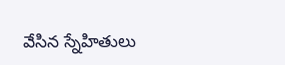వేసిన స్నేహితులు